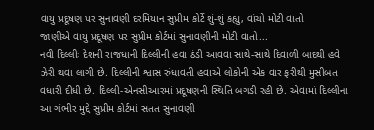વાયુ પ્રદૂષણ પર સુનાવણી દરમિયાન સુપ્રીમ કોર્ટે શું-શું કહ્યુ, વાંચો મોટી વાતો
જાણીએ વાયુ પ્રદૂષણ પર સુપ્રીમ કોર્ટમાં સુનાવણીની મોટી વાતો...
નવી દિલ્લીઃ દેશની રાજધાની દિલ્લીની હવા ઠંડી આવવા સાથે-સાથે દિવાળી બાદથી હવે ઝેરી થવા લાગી છે. દિલ્લીની શ્વાસ રુંધાવતી હવાએ લોકોની એક વાર ફરીથી મુસીબત વધારી દીધી છે. દિલ્લી-એનસીઆરમાં પ્રદૂષણની સ્થિતિ બગડી રહી છે. એવામાં દિલ્લીના આ ગંભીર મુદ્દે સુપ્રીમ કોર્ટમાં સતત સુનાવણી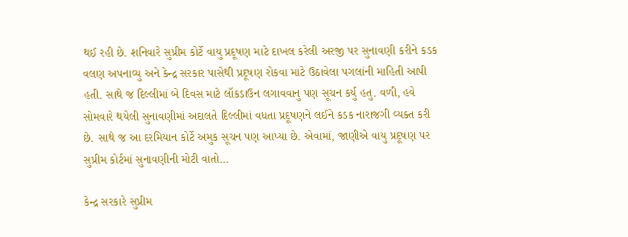થઈ રહી છે. શનિવારે સુપ્રીમ કોર્ટે વાયુ પ્રદૂષણ માટે દાખલ કરેલી અરજી પર સુનાવણી કરીને કડક વલણ અપનાવ્યુ અને કેન્દ્ર સરકાર પાસેથી પ્રદૂષણ રોકવા માટે ઉઠાવેલા પગલાંની માહિતી આપી હતી. સાથે જ દિલ્લીમાં બે દિવસ માટે લૉકડાઉન લગાવવાનુ પણ સૂચન કર્યુ હતુ. વળી, હવે સોમવારે થયેલી સુનાવણીમાં અદાલતે દિલ્લીમાં વધતા પ્રદૂષણને લઈને કડક નારાજગી વ્યક્ત કરી છે. સાથે જ આ દરમિયાન કોર્ટે અમુક સૂચન પણ આપ્યા છે. એવામાં, જાણીએ વાયુ પ્રદૂષણ પર સુપ્રીમ કોર્ટમાં સુનાવણીની મોટી વાતો...

કેન્દ્ર સરકારે સુપ્રીમ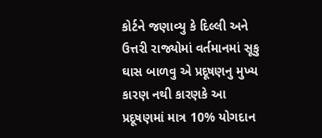કોર્ટને જણાવ્યુ કે દિલ્લી અને ઉત્તરી રાજ્યોમાં વર્તમાનમાં સૂકુ ઘાસ બાળવુ એ પ્રદૂષણનુ મુખ્ય કારણ નથી કારણકે આ પ્રદૂષણમાં માત્ર 10% યોગદાન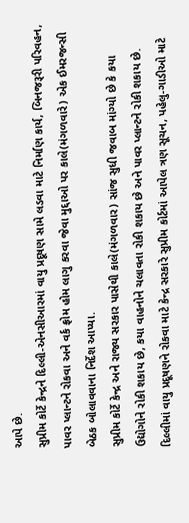આપે છે.
સુપ્રીમ કોર્ટે કેન્દ્રને દિલ્લી-એનસીઆરમાં વાયુ પ્રદૂષણ સામે લડવા માટે નિર્માણ કાર્ય, બિનજરૂરી પરિવહન, પાવર પ્લાન્ટને રોકવા અને વર્ક ફ્રોમ હોમ લાગુ કરવા જેવા મુદ્દાઓ પર કાલે(મંગળવારે) એક ઈમરજન્સી બેઠક બોલાવવાના નિર્દેશ આપ્યા.
સુપ્રીમ કોર્ટે કેન્દ્ર અને રાજ્ય સરકાર પાસેથી કાલે(મંગળવાર) સાંજ સુધી જવાબ માંગ્યો છે કે કયા ઉદ્યોગોને રોકી શકાય છે, કયા વાહનોને ચલાવતા રોકી શકાય છે અને પાવર પ્લાન્ટને રોકી શકાય છે.
દિલ્લીમાં વાયુ પ્રદૂષણને રોકવા માટે કેન્દ્ર સરકારે સુપ્રીમ કોર્ટમાં આપેલ ત્રણ સૂચન, પહેલુ-ગાડીઓ માટે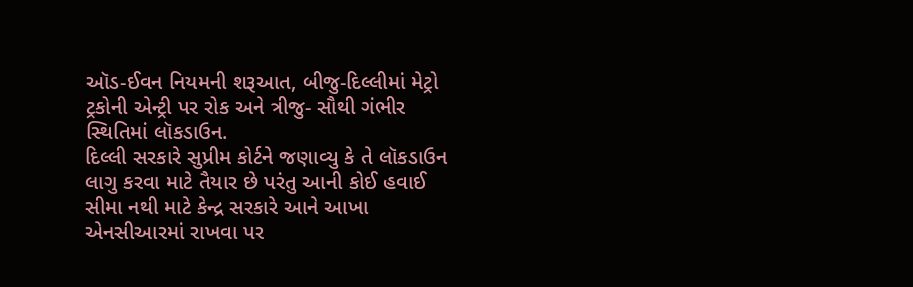ઑડ-ઈવન નિયમની શરૂઆત, બીજુ-દિલ્લીમાં મેટ્રો ટ્રકોની એન્ટ્રી પર રોક અને ત્રીજુ- સૌથી ગંભીર સ્થિતિમાં લૉકડાઉન.
દિલ્લી સરકારે સુપ્રીમ કોર્ટને જણાવ્યુ કે તે લૉકડાઉન લાગુ કરવા માટે તૈયાર છે પરંતુ આની કોઈ હવાઈ સીમા નથી માટે કેન્દ્ર સરકારે આને આખા એનસીઆરમાં રાખવા પર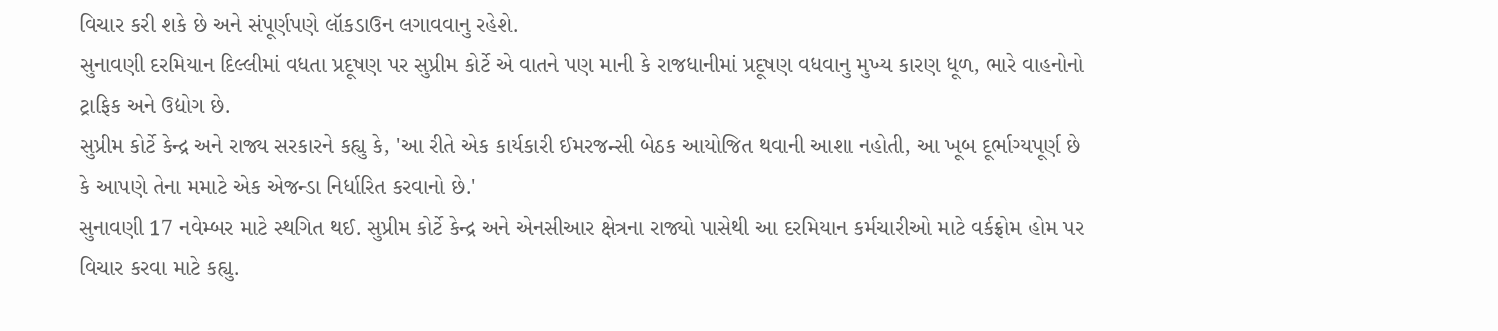વિચાર કરી શકે છે અને સંપૂર્ણપણે લૉકડાઉન લગાવવાનુ રહેશે.
સુનાવણી દરમિયાન દિલ્લીમાં વધતા પ્રદૂષણ પર સુપ્રીમ કોર્ટે એ વાતને પણ માની કે રાજધાનીમાં પ્રદૂષણ વધવાનુ મુખ્ય કારણ ધૂળ, ભારે વાહનોનો ટ્રાફિક અને ઉદ્યોગ છે.
સુપ્રીમ કોર્ટે કેન્દ્ર અને રાજ્ય સરકારને કહ્યુ કે, 'આ રીતે એક કાર્યકારી ઈમરજન્સી બેઠક આયોજિત થવાની આશા નહોતી, આ ખૂબ દૂર્ભાગ્યપૂર્ણ છે કે આપણે તેના મમાટે એક એજન્ડા નિર્ધારિત કરવાનો છે.'
સુનાવણી 17 નવેમ્બર માટે સ્થગિત થઈ. સુપ્રીમ કોર્ટે કેન્દ્ર અને એનસીઆર ક્ષેત્રના રાજ્યો પાસેથી આ દરમિયાન કર્મચારીઓ માટે વર્કફ્રોમ હોમ પર વિચાર કરવા માટે કહ્યુ.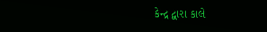કેન્દ્ર દ્વારા કાલે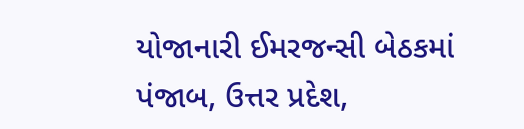યોજાનારી ઈમરજન્સી બેઠકમાં પંજાબ, ઉત્તર પ્રદેશ,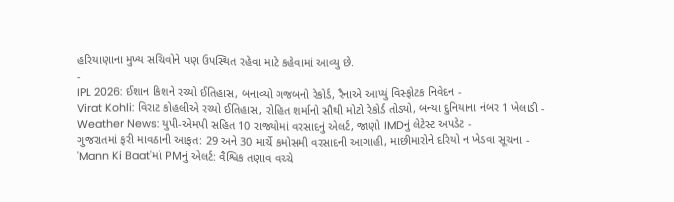હરિયાણાના મુખ્ય સચિવોને પણ ઉપસ્થિત રહેવા માટે કહેવામાં આવ્યુ છે.
-
IPL 2026: ઈશાન કિશને રચ્યો ઈતિહાસ, બનાવ્યો ગજબનો રેકોર્ડ, રૈનાએ આપ્યું વિસ્ફોટક નિવેદન -
Virat Kohli: વિરાટ કોહલીએ રચ્યો ઈતિહાસ, રોહિત શર્માનો સૌથી મોટો રેકોર્ડ તોડ્યો, બન્યા દુનિયાના નંબર 1 ખેલાડી -
Weather News: યુપી-એમપી સહિત 10 રાજ્યોમાં વરસાદનું એલર્ટ, જાણો IMDનું લેટેસ્ટ અપડેટ -
ગુજરાતમાં ફરી માવઠાની આફત: 29 અને 30 માર્ચે કમોસમી વરસાદની આગાહી, માછીમારોને દરિયો ન ખેડવા સૂચના -
'Mann Ki Baat'માં PMનું એલર્ટ: વૈશ્વિક તણાવ વચ્ચે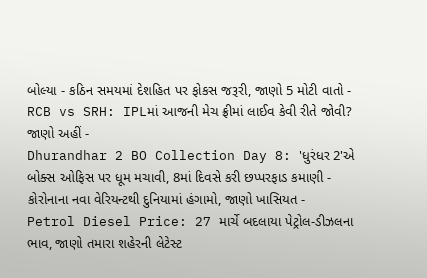બોલ્યા - કઠિન સમયમાં દેશહિત પર ફોકસ જરૂરી, જાણો 5 મોટી વાતો -
RCB vs SRH: IPLમાં આજની મેચ ફ્રીમાં લાઈવ કેવી રીતે જોવી? જાણો અહીં -
Dhurandhar 2 BO Collection Day 8: 'ધુરંધર 2'એ બોક્સ ઓફિસ પર ધૂમ મચાવી, 8માં દિવસે કરી છપ્પરફાડ કમાણી -
કોરોનાના નવા વેરિયન્ટથી દુનિયામાં હંગામો, જાણો ખાસિયત -
Petrol Diesel Price: 27 માર્ચે બદલાયા પેટ્રોલ-ડીઝલના ભાવ, જાણો તમારા શહેરની લેટેસ્ટ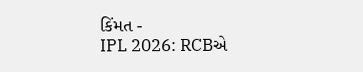કિંમત -
IPL 2026: RCBએ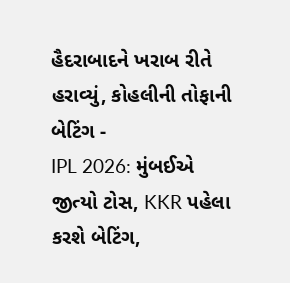હૈદરાબાદને ખરાબ રીતે હરાવ્યું, કોહલીની તોફાની બેટિંગ -
IPL 2026: મુંબઈએ જીત્યો ટોસ, KKR પહેલા કરશે બેટિંગ,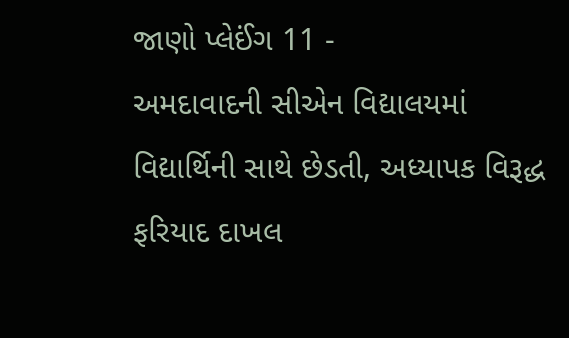જાણો પ્લેઈંગ 11 -
અમદાવાદની સીએન વિદ્યાલયમાં વિદ્યાર્થિની સાથે છેડતી, અધ્યાપક વિરૂદ્ધ ફરિયાદ દાખલ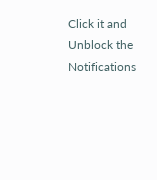Click it and Unblock the Notifications